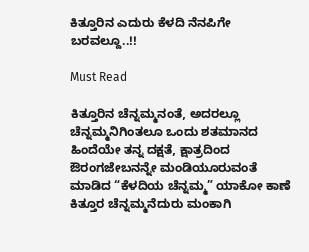ಕಿತ್ತೂರಿನ ಎದುರು ಕೆಳದಿ ನೆನಪಿಗೇ ಬರವಲ್ದೂ..!!

Must Read

ಕಿತ್ತೂರಿನ ಚೆನ್ನಮ್ಮನಂತೆ, ಅದರಲ್ಲೂ ಚೆನ್ನಮ್ಮನಿಗಿಂತಲೂ ಒಂದು ಶತಮಾನದ ಹಿಂದೆಯೇ ತನ್ನ ದಕ್ಷತೆ, ಕ್ಷಾತ್ರದಿಂದ ಔರಂಗಜೇಬನನ್ನೇ ಮಂಡಿಯೂರುವಂತೆ ಮಾಡಿದ “ಕೆಳದಿಯ ಚೆನ್ನಮ್ಮ” ಯಾಕೋ ಕಾಣೆ ಕಿತ್ತೂರ ಚೆನ್ನಮ್ಮನೆದುರು ಮಂಕಾಗಿ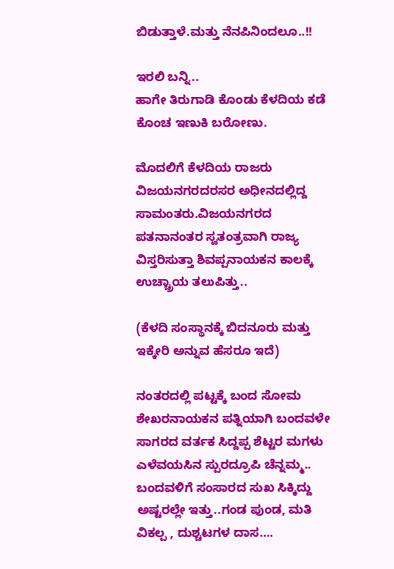ಬಿಡುತ್ತಾಳೆ.ಮತ್ತು ನೆನಪಿನಿಂದಲೂ..!!

ಇರಲಿ ಬನ್ನಿ..
ಹಾಗೇ ತಿರುಗಾಡಿ ಕೊಂಡು ಕೆಳದಿಯ ಕಡೆ ಕೊಂಚ ಇಣುಕಿ ಬರೋಣು.

ಮೊದಲಿಗೆ ಕೆಳದಿಯ ರಾಜರು ವಿಜಯನಗರದರಸರ ಅಧೀನದಲ್ಲಿದ್ದ ಸಾಮಂತರು.ವಿಜಯನಗರದ ಪತನಾನಂತರ ಸ್ವತಂತ್ರವಾಗಿ ರಾಜ್ಯ ವಿಸ್ತರಿಸುತ್ತಾ ಶಿವಪ್ಪನಾಯಕನ ಕಾಲಕ್ಕೆ ಉಚ್ಚ್ರಾಯ ತಲುಪಿತ್ತು..

(ಕೆಳದಿ ಸಂಸ್ಥಾನಕ್ಕೆ ಬಿದನೂರು ಮತ್ತು ಇಕ್ಕೇರಿ ಅನ್ನುವ ಹೆಸರೂ ಇದೆ)

ನಂತರದಲ್ಲಿ ಪಟ್ಟಕ್ಕೆ ಬಂದ ಸೋಮ ಶೇಖರನಾಯಕನ ಪತ್ನಿಯಾಗಿ ಬಂದವಳೇ ಸಾಗರದ ವರ್ತಕ ಸಿದ್ದಪ್ಪ ಶೆಟ್ಟರ ಮಗಳು ಎಳೆವಯಸಿನ ಸ್ಪುರದ್ರೂಪಿ ಚೆನ್ನಮ್ಮ..
ಬಂದವಳಿಗೆ ಸಂಸಾರದ ಸುಖ ಸಿಕ್ಕಿದ್ದು ಅಷ್ಟರಲ್ಲೇ ಇತ್ತು..ಗಂಡ ಪುಂಡ, ಮತಿ ವಿಕಲ್ಪ , ದುಶ್ಚಟಗಳ ದಾಸ….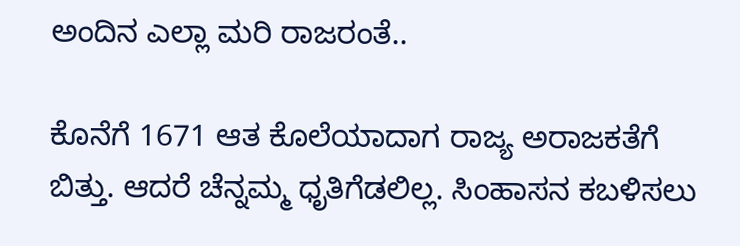ಅಂದಿನ ಎಲ್ಲಾ ಮರಿ ರಾಜರಂತೆ..

ಕೊನೆಗೆ 1671 ಆತ ಕೊಲೆಯಾದಾಗ ರಾಜ್ಯ ಅರಾಜಕತೆಗೆ ಬಿತ್ತು. ಆದರೆ ಚೆನ್ನಮ್ಮ ಧೃತಿಗೆಡಲಿಲ್ಲ. ಸಿಂಹಾಸನ ಕಬಳಿಸಲು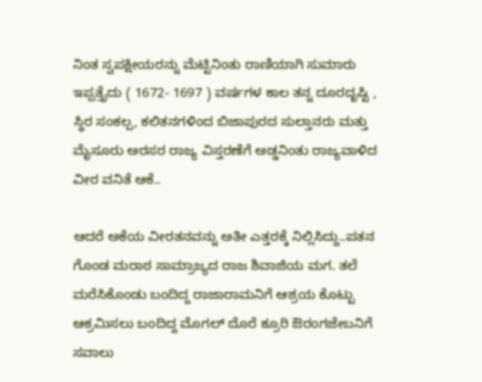ನಿಂತ ಸ್ವಪಕ್ಷೀಯರನ್ನು ಮೆಟ್ಟಿನಿಂತು ರಾಣಿಯಾಗಿ ಸುಮಾರು ಇಪ್ಪತ್ತೈದು ( 1672- 1697 ) ವರ್ಷಗಳ ಕಾಲ ತನ್ನ ದೂರದೃಷ್ಟಿ , ಸ್ಥಿರ ಸಂಕಲ್ಪ, ಕಲಿತನಗಳಿಂದ ಬಿಜಾಪುರದ ಸುಲ್ತಾನರು ಮತ್ತು ಮೈಸೂರು ಅರಸರ ರಾಜ್ಯ ವಿಸ್ತರಣೆಗೆ ಅಡ್ಡನಿಂತು ರಾಜ್ಯವಾಳಿದ ವೀರ ವನಿತೆ ಆಕೆ..

ಆದರೆ ಅಕೆಯ ವೀರತನವನ್ನು ಅತೀ ಎತ್ತರಕ್ಕೆ ನಿಲ್ಲಿಸಿದ್ದು..ಪತನ ಗೊಂಡ ಮರಾಠ ಸಾಮ್ರಾಜ್ಯದ ರಾಜ ಶಿವಾಜಿಯ ಮಗ. ತಲೆ ಮರೆಸಿಕೊಂಡು ಬಂದಿದ್ದ ರಾಜಾರಾಮನಿಗೆ ಆಶ್ರಯ ಕೊಟ್ಟು ಆಕ್ರಮಿಸಲು ಬಂದಿದ್ದ ಮೊಗಲ್ ದೊರೆ ಕ್ರೂರಿ ಔರಂಗಜೇಬನಿಗೆ ಸವಾಲು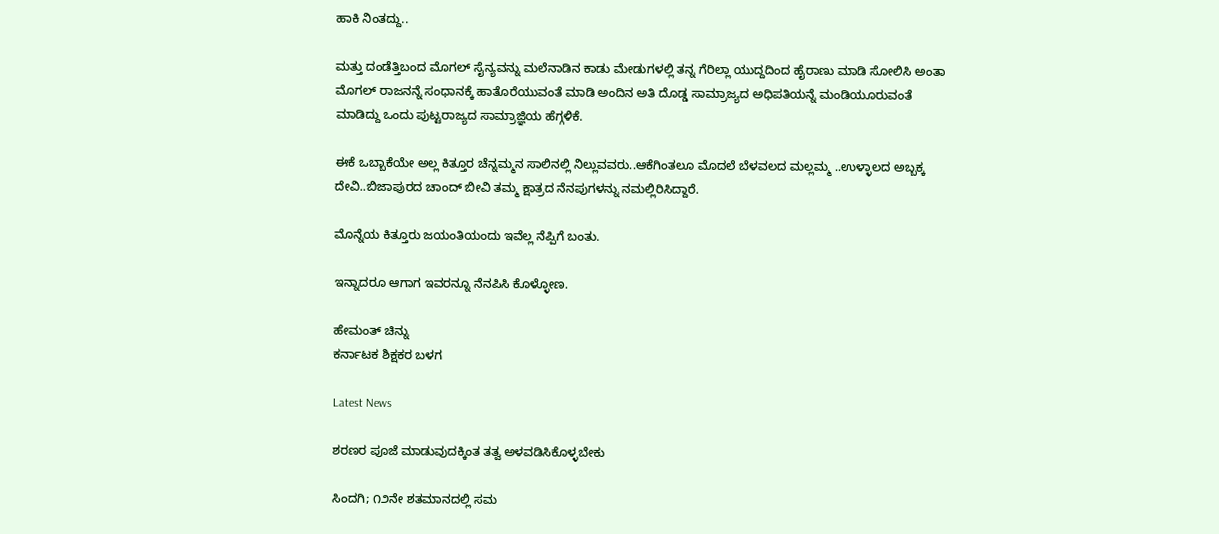ಹಾಕಿ ನಿಂತದ್ದು..

ಮತ್ತು ದಂಡೆತ್ತಿಬಂದ ಮೊಗಲ್ ಸೈನ್ಯವನ್ನು ಮಲೆನಾಡಿನ ಕಾಡು ಮೇಡುಗಳಲ್ಲಿ ತನ್ನ ಗೆರಿಲ್ಲಾ ಯುದ್ದದಿಂದ ಹೈರಾಣು ಮಾಡಿ ಸೋಲಿಸಿ ಅಂತಾ ಮೊಗಲ್ ರಾಜನನ್ನೆ ಸಂಧಾನಕ್ಕೆ ಹಾತೊರೆಯುವಂತೆ ಮಾಡಿ ಅಂದಿನ ಅತಿ ದೊಡ್ಡ ಸಾಮ್ರಾಜ್ಯದ ಅಧಿಪತಿಯನ್ನೆ ಮಂಡಿಯೂರುವಂತೆ ಮಾಡಿದ್ದು ಒಂದು ಪುಟ್ಟ‌ರಾಜ್ಯದ ಸಾಮ್ರಾಜ್ಞಿಯ ಹೆಗ್ಗಳಿಕೆ.

ಈಕೆ ಒಬ್ಬಾಕೆಯೇ ಅಲ್ಲ ಕಿತ್ತೂರ ಚೆನ್ನಮ್ಮನ ಸಾಲಿನಲ್ಲಿ ನಿಲ್ಲುವವರು..ಆಕೆಗಿಂತಲೂ ಮೊದಲೆ ಬೆಳವಲದ ಮಲ್ಲಮ್ಮ ..ಉಳ್ಳಾಲದ ಅಬ್ಬಕ್ಕ ದೇವಿ‌..ಬಿಜಾಪುರದ ಚಾಂದ್ ಬೀವಿ ತಮ್ಮ ಕ್ಷಾತ್ರದ ನೆನಪುಗಳನ್ನು ನಮಲ್ಲಿರಿಸಿದ್ದಾರೆ.

ಮೊನ್ನೆಯ ಕಿತ್ತೂರು ಜಯಂತಿಯಂದು ಇವೆಲ್ಲ ನೆಪ್ಪಿಗೆ ಬಂತು.

ಇನ್ನಾದರೂ ಆಗಾಗ ಇವರನ್ನೂ ನೆನಪಿಸಿ ಕೊಳ್ಳೋಣ.

ಹೇಮಂತ್ ಚಿನ್ನು
ಕರ್ನಾಟಕ ಶಿಕ್ಷಕರ ಬಳಗ

Latest News

ಶರಣರ ಪೂಜೆ ಮಾಡುವುದಕ್ಕಿಂತ ತತ್ವ ಅಳವಡಿಸಿಕೊಳ್ಳಬೇಕು

ಸಿಂದಗಿ; ೧೨ನೇ ಶತಮಾನದಲ್ಲಿ ಸಮ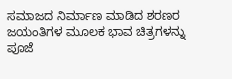ಸಮಾಜದ ನಿರ್ಮಾಣ ಮಾಡಿದ ಶರಣರ ಜಯಂತಿಗಳ ಮೂಲಕ ಭಾವ ಚಿತ್ರಗಳನ್ನು ಪೂಜೆ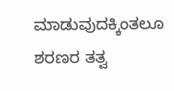ಮಾಡುವುದಕ್ಕಿಂತಲೂ ಶರಣರ ತತ್ವ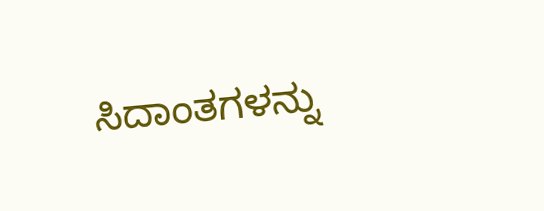ಸಿದಾಂತಗಳನ್ನು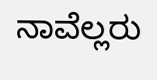ನಾವೆಲ್ಲರು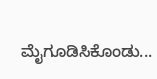ಮೈಗೂಡಿಸಿಕೊಂಡು...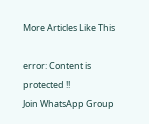More Articles Like This

error: Content is protected !!
Join WhatsApp Group